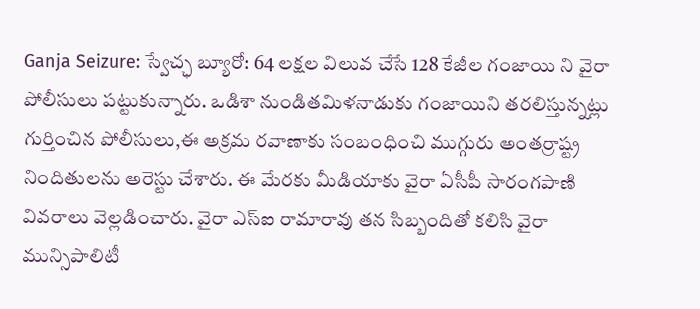Ganja Seizure: స్వేచ్ఛ బ్యూరో: 64 లక్షల విలువ చేసే 128 కేజీల గంజాయి ని వైరా పోలీసులు పట్టుకున్నారు. ఒడిశా నుండితమిళనాడుకు గంజాయిని తరలిస్తున్నట్లు గుర్తించిన పోలీసులు,ఈ అక్రమ రవాణాకు సంబంధించి ముగ్గురు అంతర్రాష్ట్ర నిందితులను అరెస్టు చేశారు. ఈ మేరకు మీడియాకు వైరా ఏసీపీ సారంగపాణి వివరాలు వెల్లడించారు. వైరా ఎస్ఐ రామారావు తన సిబ్బందితో కలిసి వైరా మున్సిపాలిటీ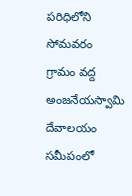పరిధిలోని సోమవరం గ్రామం వద్ద అంజనేయస్వామి దేవాలయం సమీపంలో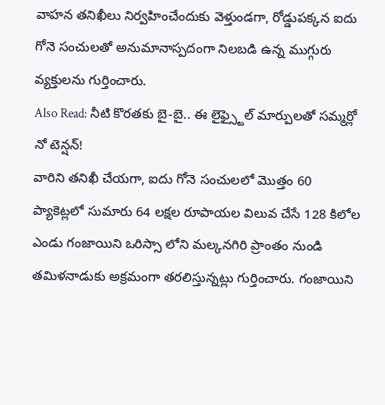వాహన తనిఖీలు నిర్వహించేందుకు వెళ్తుండగా, రోడ్డుపక్కన ఐదు గోనె సంచులతో అనుమానాస్పదంగా నిలబడి ఉన్న ముగ్గురు వ్యక్తులను గుర్తించారు.
Also Read: నీటి కొరతకు బై-బై.. ఈ లైఫ్స్టైల్ మార్పులతో సమ్మర్లో నో టెన్షన్!
వారిని తనిఖీ చేయగా, ఐదు గోనె సంచులలో మొత్తం 60 ప్యాకెట్లలో సుమారు 64 లక్షల రూపాయల విలువ చేసే 128 కిలోల ఎండు గంజాయిని ఒరిస్సా లోని మల్కనగిరి ప్రాంతం నుండి తమిళనాడుకు అక్రమంగా తరలిస్తున్నట్లు గుర్తించారు. గంజాయిని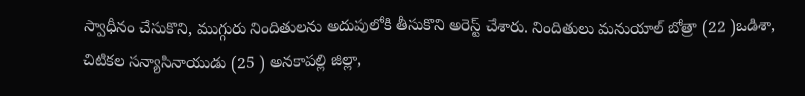స్వాధీనం చేసుకొని, ముగ్గురు నిందితులను అదుపులోకి తీసుకొని అరెస్ట్ చేశారు. నిందితులు మనుయాల్ బోత్రా (22 )ఒడిశా, చిటికల సన్యాసినాయుడు (25 ) అనకాపల్లి జిల్లా,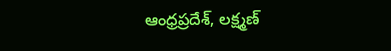ఆంధ్రప్రదేశ్, లక్ష్మణ్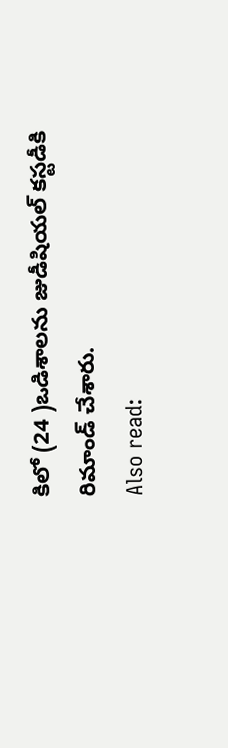కిలో (24 )ఒడిశాలను జుడీషియల్ కస్టడీకి రిమాండ్ చేశారు.
Also read: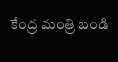కేంద్ర మంత్రి బండి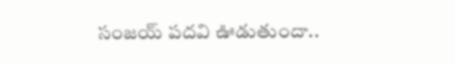సంజయ్ పదవి ఊడుతుందా..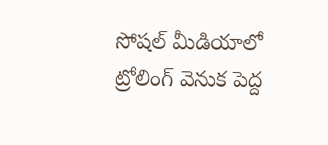సోషల్ మీడియాలో ట్రోలింగ్ వెనుక పెద్ద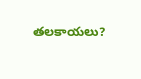తలకాయలు?